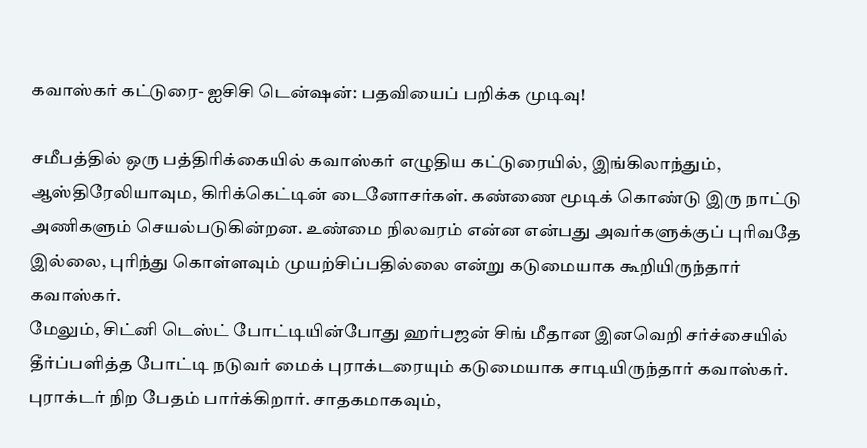கவாஸ்கர் கட்டுரை- ஐசிசி டென்ஷன்: பதவியைப் பறிக்க முடிவு!

சமீபத்தில் ஒரு பத்திரிக்கையில் கவாஸ்கர் எழுதிய கட்டுரையில், இங்கிலாந்தும், ஆஸ்திரேலியாவும, கிரிக்கெட்டின் டைனோசர்கள். கண்ணை மூடிக் கொண்டு இரு நாட்டு அணிகளும் செயல்படுகின்றன. உண்மை நிலவரம் என்ன என்பது அவர்களுக்குப் புரிவதே இல்லை, புரிந்து கொள்ளவும் முயற்சிப்பதில்லை என்று கடுமையாக கூறியிருந்தார் கவாஸ்கர்.
மேலும், சிட்னி டெஸ்ட் போட்டியின்போது ஹர்பஜன் சிங் மீதான இனவெறி சர்ச்சையில் தீர்ப்பளித்த போட்டி நடுவர் மைக் புராக்டரையும் கடுமையாக சாடியிருந்தார் கவாஸ்கர்.
புராக்டர் நிற பேதம் பார்க்கிறார். சாதகமாகவும்,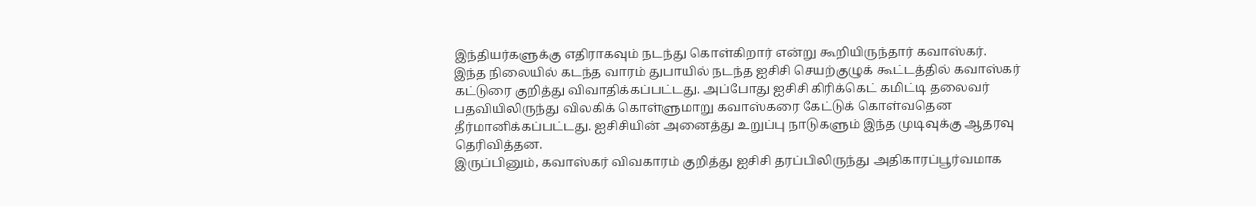இந்தியர்களுக்கு எதிராகவும் நடந்து கொள்கிறார் என்று கூறியிருந்தார் கவாஸ்கர்.
இந்த நிலையில் கடந்த வாரம் துபாயில் நடந்த ஐசிசி செயற்குழுக் கூட்டத்தில் கவாஸ்கர் கட்டுரை குறித்து விவாதிக்கப்பட்டது. அப்போது ஐசிசி கிரிக்கெட் கமிட்டி தலைவர் பதவியிலிருந்து விலகிக் கொள்ளுமாறு கவாஸ்கரை கேட்டுக் கொள்வதென தீர்மானிக்கப்பட்டது. ஐசிசியின் அனைத்து உறுப்பு நாடுகளும் இந்த முடிவுக்கு ஆதரவு தெரிவித்தன.
இருப்பினும், கவாஸ்கர் விவகாரம் குறித்து ஐசிசி தரப்பிலிருந்து அதிகாரப்பூர்வமாக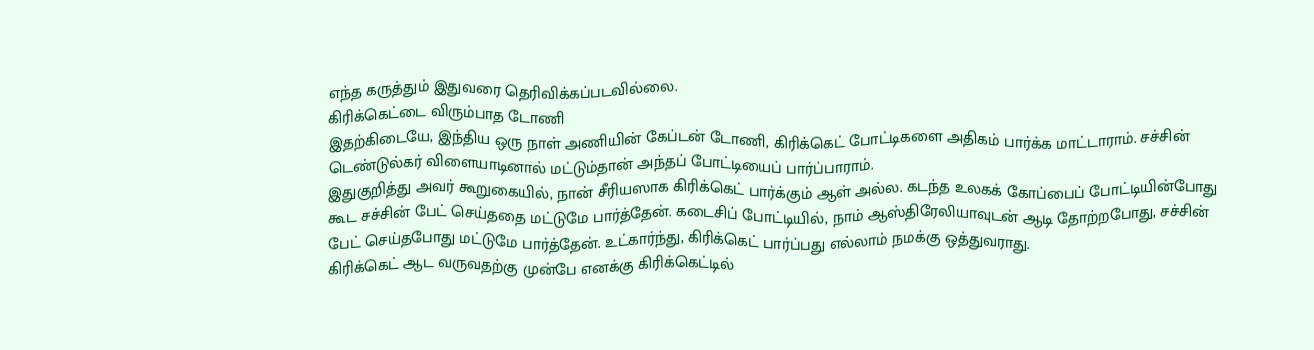எந்த கருத்தும் இதுவரை தெரிவிக்கப்படவில்லை.
கிரிக்கெட்டை விரும்பாத டோணி
இதற்கிடையே, இந்திய ஒரு நாள் அணியின் கேப்டன் டோணி, கிரிக்கெட் போட்டிகளை அதிகம் பார்க்க மாட்டாராம். சச்சின் டெண்டுல்கர் விளையாடினால் மட்டும்தான் அந்தப் போட்டியைப் பார்ப்பாராம்.
இதுகுறித்து அவர் கூறுகையில், நான் சீரியஸாக கிரிக்கெட் பார்க்கும் ஆள் அல்ல. கடந்த உலகக் கோப்பைப் போட்டியின்போது கூட சச்சின் பேட் செய்ததை மட்டுமே பார்த்தேன். கடைசிப் போட்டியில், நாம் ஆஸ்திரேலியாவுடன் ஆடி தோற்றபோது, சச்சின் பேட் செய்தபோது மட்டுமே பார்த்தேன். உட்கார்ந்து, கிரிக்கெட் பார்ப்பது எல்லாம் நமக்கு ஒத்துவராது.
கிரிக்கெட் ஆட வருவதற்கு முன்பே எனக்கு கிரிக்கெட்டில்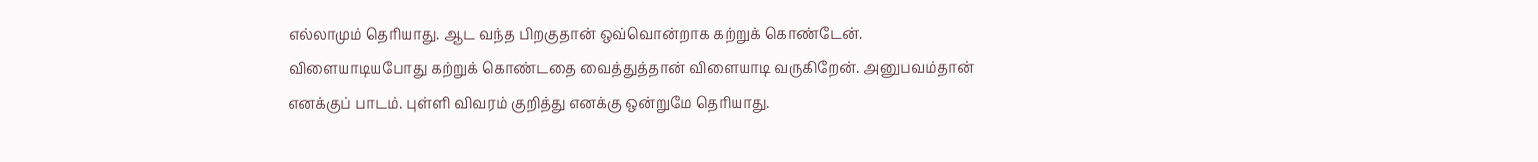எல்லாமும் தெரியாது. ஆட வந்த பிறகுதான் ஒவ்வொன்றாக கற்றுக் கொண்டேன்.
விளையாடியபோது கற்றுக் கொண்டதை வைத்துத்தான் விளையாடி வருகிறேன். அனுபவம்தான் எனக்குப் பாடம். புள்ளி விவரம் குறித்து எனக்கு ஒன்றுமே தெரியாது.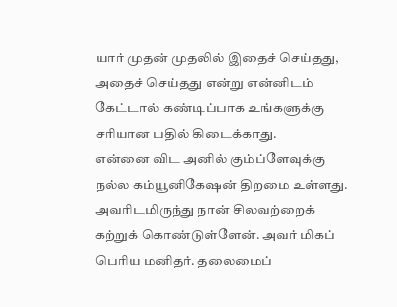யார் முதன் முதலில் இதைச் செய்தது, அதைச் செய்தது என்று என்னிடம் கேட்டால் கண்டிப்பாக உங்களுக்கு சரியான பதில் கிடைக்காது.
என்னை விட அனில் கும்ப்ளேவுக்கு நல்ல கம்யூனிகேஷன் திறமை உள்ளது. அவரிடமிருந்து நான் சிலவற்றைக் கற்றுக் கொண்டுள்ளேன். அவர் மிகப் பெரிய மனிதர். தலைமைப்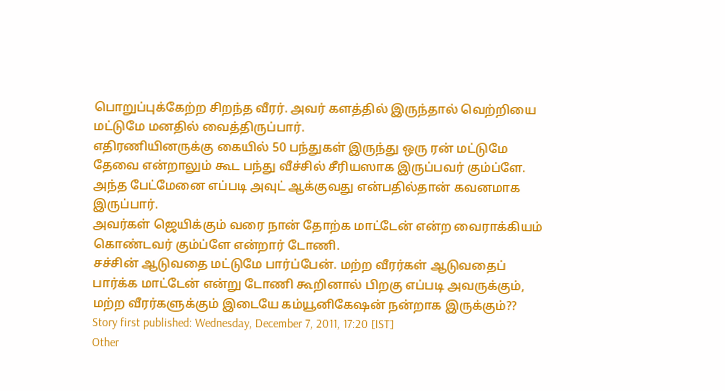பொறுப்புக்கேற்ற சிறந்த வீரர். அவர் களத்தில் இருந்தால் வெற்றியை மட்டுமே மனதில் வைத்திருப்பார்.
எதிரணியினருக்கு கையில் 50 பந்துகள் இருந்து ஒரு ரன் மட்டுமே தேவை என்றாலும் கூட பந்து வீச்சில் சீரியஸாக இருப்பவர் கும்ப்ளே. அந்த பேட்மேனை எப்படி அவுட் ஆக்குவது என்பதில்தான் கவனமாக இருப்பார்.
அவர்கள் ஜெயிக்கும் வரை நான் தோற்க மாட்டேன் என்ற வைராக்கியம் கொண்டவர் கும்ப்ளே என்றார் டோணி.
சச்சின் ஆடுவதை மட்டுமே பார்ப்பேன். மற்ற வீரர்கள் ஆடுவதைப் பார்க்க மாட்டேன் என்று டோணி கூறினால் பிறகு எப்படி அவருக்கும், மற்ற வீரர்களுக்கும் இடையே கம்யூனிகேஷன் நன்றாக இருக்கும்??
Story first published: Wednesday, December 7, 2011, 17:20 [IST]
Other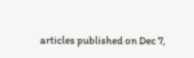articles published on Dec 7,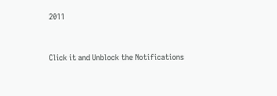2011


Click it and Unblock the Notifications